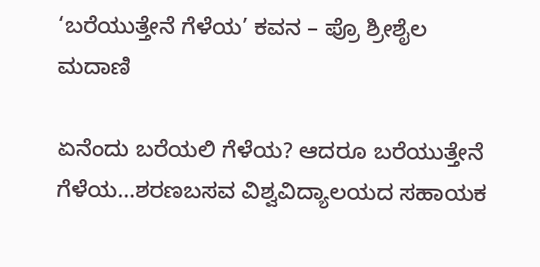‘ಬರೆಯುತ್ತೇನೆ ಗೆಳೆಯ’ ಕವನ – ಪ್ರೊ ಶ್ರೀಶೈಲ ಮದಾಣಿ

ಏನೆಂದು ಬರೆಯಲಿ ಗೆಳೆಯ? ಆದರೂ ಬರೆಯುತ್ತೇನೆ ಗೆಳೆಯ…ಶರಣಬಸವ ವಿಶ್ವವಿದ್ಯಾಲಯದ ಸಹಾಯಕ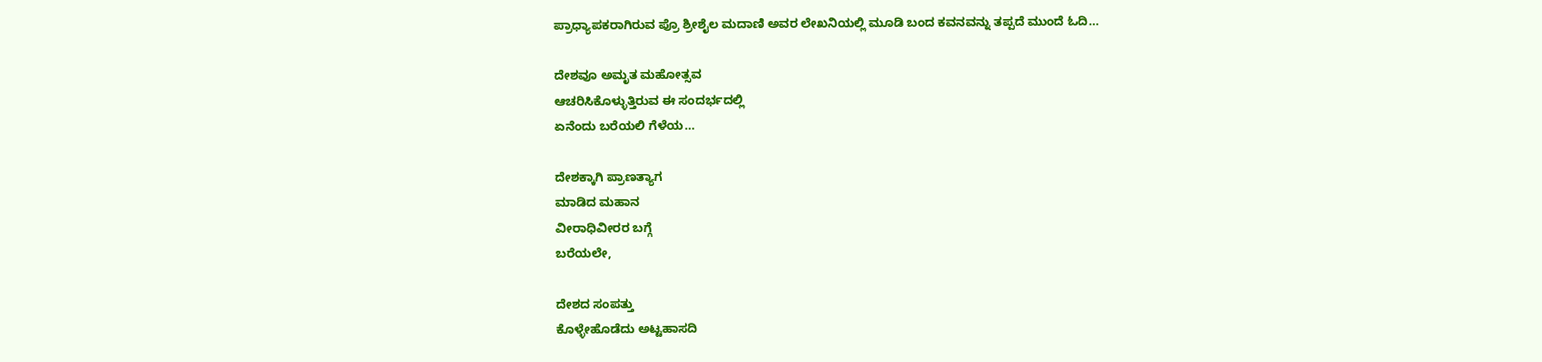ಪ್ರಾಧ್ಯಾಪಕರಾಗಿರುವ ಪ್ರೊ ಶ್ರೀಶೈಲ ಮದಾಣಿ ಅವರ ಲೇಖನಿಯಲ್ಲಿ ಮೂಡಿ ಬಂದ ಕವನವನ್ನು ತಪ್ಪದೆ ಮುಂದೆ ಓದಿ…

ದೇಶವೂ ಅಮೃತ ಮಹೋತ್ಸವ
ಆಚರಿಸಿಕೊಳ್ಳುತ್ತಿರುವ ಈ ಸಂದರ್ಭದಲ್ಲಿ
ಏನೆಂದು ಬರೆಯಲಿ ಗೆಳೆಯ…

ದೇಶಕ್ಕಾಗಿ ಪ್ರಾಣತ್ಯಾಗ
ಮಾಡಿದ ಮಹಾನ
ವೀರಾಧಿವೀರರ ಬಗ್ಗೆ
ಬರೆಯಲೇ,

ದೇಶದ ಸಂಪತ್ತು
ಕೊಳ್ಳೇಹೊಡೆದು ಅಟ್ಟಹಾಸದಿ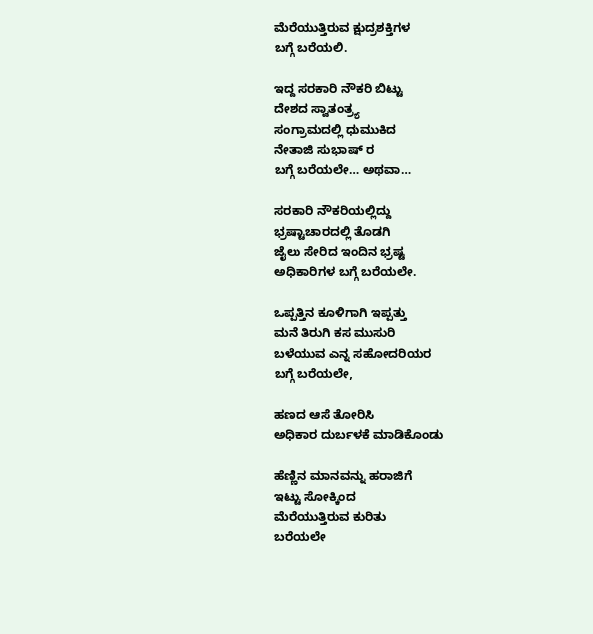ಮೆರೆಯುತ್ತಿರುವ ಕ್ಷುದ್ರಶಕ್ತಿಗಳ
ಬಗ್ಗೆ ಬರೆಯಲಿ.

ಇದ್ದ ಸರಕಾರಿ ನೌಕರಿ ಬಿಟ್ಟು
ದೇಶದ ಸ್ವಾತಂತ್ರ್ಯ
ಸಂಗ್ರಾಮದಲ್ಲಿ ಧುಮುಕಿದ
ನೇತಾಜಿ ಸುಭಾಷ್ ರ
ಬಗ್ಗೆ ಬರೆಯಲೇ… ಅಥವಾ…

ಸರಕಾರಿ ನೌಕರಿಯಲ್ಲಿದ್ದು
ಭ್ರಷ್ಟಾಚಾರದಲ್ಲಿ ತೊಡಗಿ
ಜೈಲು ಸೇರಿದ ಇಂದಿನ ಭ್ರಷ್ಟ
ಅಧಿಕಾರಿಗಳ ಬಗ್ಗೆ ಬರೆಯಲೇ.

ಒಪ್ಪತ್ತಿನ ಕೂಳಿಗಾಗಿ ಇಪ್ಪತ್ತು
ಮನೆ ತಿರುಗಿ ಕಸ ಮುಸುರಿ
ಬಳೆಯುವ ಎನ್ನ ಸಹೋದರಿಯರ
ಬಗ್ಗೆ ಬರೆಯಲೇ,

ಹಣದ ಆಸೆ ತೋರಿಸಿ
ಅಧಿಕಾರ ದುರ್ಬಳಕೆ ಮಾಡಿಕೊಂಡು

ಹೆಣ್ಣಿನ ಮಾನವನ್ನು ಹರಾಜಿಗೆ
ಇಟ್ಟು ಸೋಕ್ಕಿಂದ
ಮೆರೆಯುತ್ತಿರುವ ಕುರಿತು
ಬರೆಯಲೇ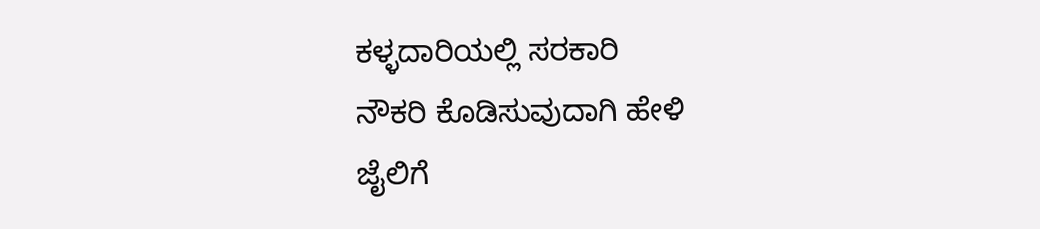ಕಳ್ಳದಾರಿಯಲ್ಲಿ ಸರಕಾರಿ
ನೌಕರಿ ಕೊಡಿಸುವುದಾಗಿ ಹೇಳಿ
ಜೈಲಿಗೆ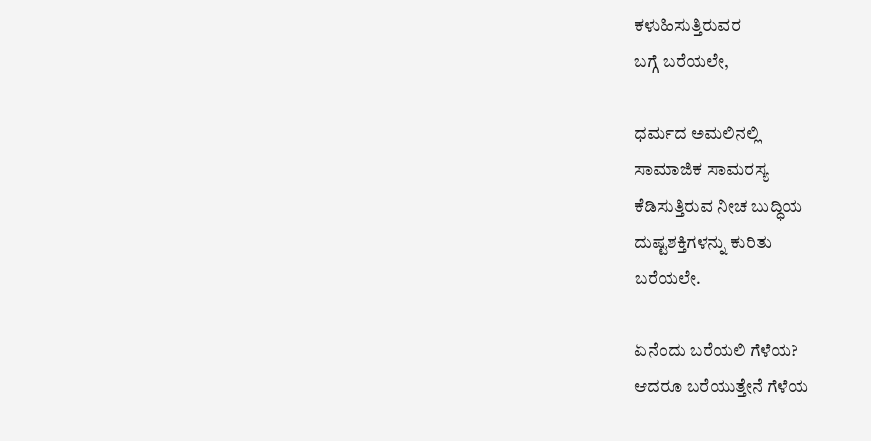ಕಳುಹಿಸುತ್ತಿರುವರ
ಬಗ್ಗೆ ಬರೆಯಲೇ,

ಧರ್ಮದ ಅಮಲಿನಲ್ಲಿ
ಸಾಮಾಜಿಕ ಸಾಮರಸ್ಯ
ಕೆಡಿಸುತ್ತಿರುವ ನೀಚ ಬುದ್ಧಿಯ
ದುಷ್ಟಶಕ್ತಿಗಳನ್ನು ಕುರಿತು
ಬರೆಯಲೇ.

ಏನೆಂದು ಬರೆಯಲಿ ಗೆಳೆಯ?
ಆದರೂ ಬರೆಯುತ್ತೇನೆ ಗೆಳೆಯ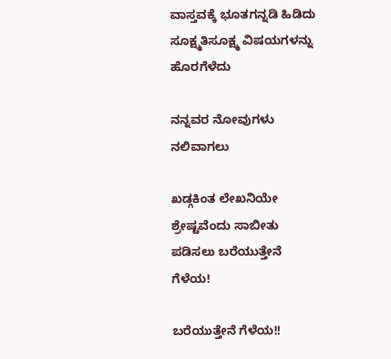ವಾಸ್ತವಕ್ಕೆ ಭೂತಗನ್ನಡಿ ಹಿಡಿದು
ಸೂಕ್ಷ್ಮತಿಸೂಕ್ಷ್ಮ ವಿಷಯಗಳನ್ನು
ಹೊರಗೆಳೆದು

ನನ್ನವರ ನೋವುಗಳು
ನಲಿವಾಗಲು

ಖಡ್ಗಕಿಂತ ಲೇಖನಿಯೇ
ಶ್ರೇಷ್ಟವೆಂದು ಸಾಬೀತು
ಪಡಿಸಲು ಬರೆಯುತ್ತೇನೆ
ಗೆಳೆಯ!

ಬರೆಯುತ್ತೇನೆ ಗೆಳೆಯ!!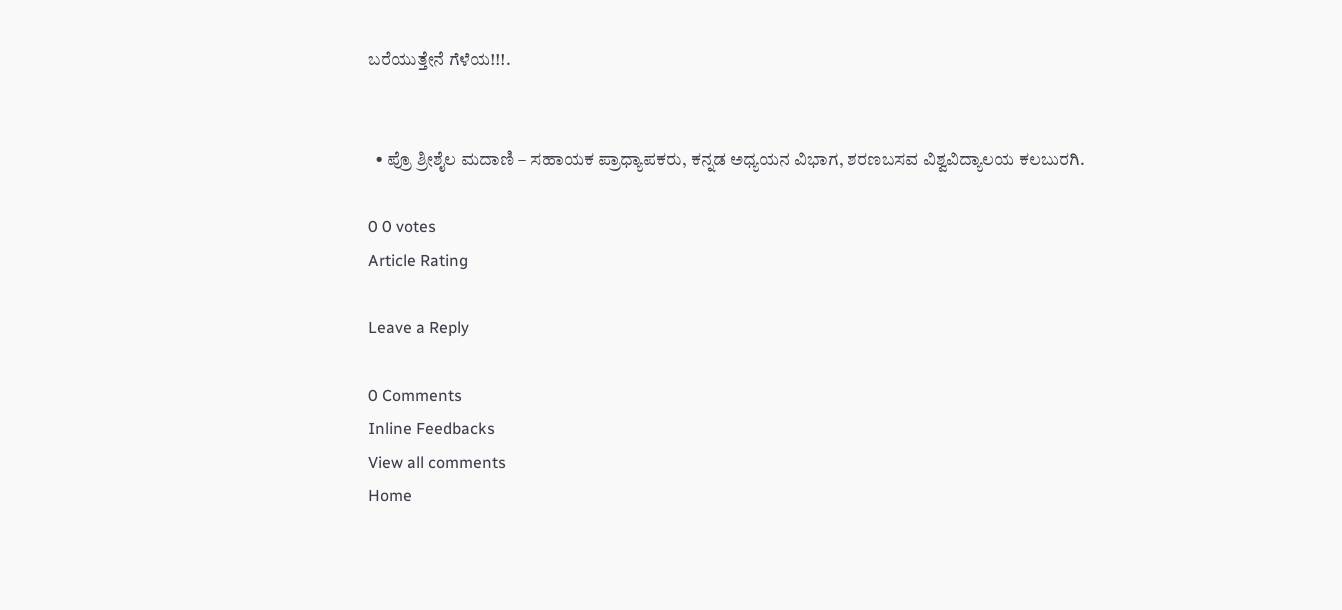ಬರೆಯುತ್ತೇನೆ ಗೆಳೆಯ!!!.


  • ಪ್ರೊ ಶ್ರೀಶೈಲ ಮದಾಣಿ – ಸಹಾಯಕ ಪ್ರಾಧ್ಯಾಪಕರು, ಕನ್ನಡ ಅಧ್ಯಯನ ವಿಭಾಗ, ಶರಣಬಸವ ವಿಶ್ವವಿದ್ಯಾಲಯ ಕಲಬುರಗಿ.

0 0 votes
Article Rating

Leave a Reply

0 Comments
Inline Feedbacks
View all comments
Home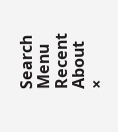Search
Menu
Recent
About
×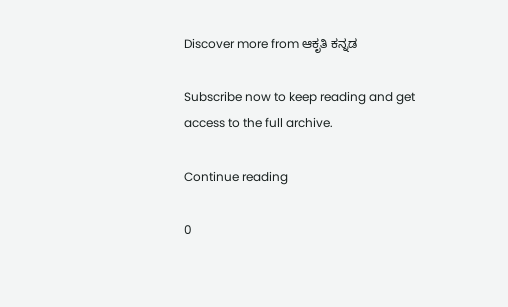Discover more from ಆಕೃತಿ ಕನ್ನಡ

Subscribe now to keep reading and get access to the full archive.

Continue reading

0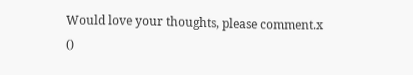Would love your thoughts, please comment.x
()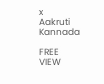x
Aakruti Kannada

FREE
VIEW